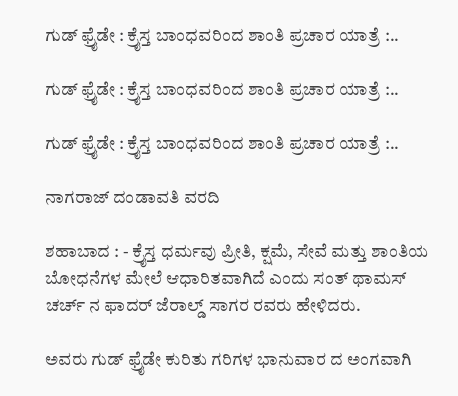ಗುಡ್ ಫ್ರೈಡೇ : ಕ್ರೈಸ್ತ ಬಾಂಧವರಿಂದ ಶಾಂತಿ ಪ್ರಚಾರ ಯಾತ್ರೆ :..

ಗುಡ್ ಫ್ರೈಡೇ : ಕ್ರೈಸ್ತ ಬಾಂಧವರಿಂದ ಶಾಂತಿ ಪ್ರಚಾರ ಯಾತ್ರೆ :..

ಗುಡ್ ಫ್ರೈಡೇ : ಕ್ರೈಸ್ತ ಬಾಂಧವರಿಂದ ಶಾಂತಿ ಪ್ರಚಾರ ಯಾತ್ರೆ :..

ನಾಗರಾಜ್ ದಂಡಾವತಿ ವರದಿ

ಶಹಾಬಾದ : - ಕ್ರೈಸ್ತ ಧರ್ಮವು ಪ್ರೀತಿ, ಕ್ಷಮೆ, ಸೇವೆ ಮತ್ತು ಶಾಂತಿಯ ಬೋಧನೆಗಳ ಮೇಲೆ ಆಧಾರಿತವಾಗಿದೆ ಎಂದು ಸಂತ್ ಥಾಮಸ್ ಚರ್ಚ್ ನ ಫಾದರ್ ಜೆರಾಲ್ಡ್ ಸಾಗರ ರವರು ಹೇಳಿದರು.

ಅವರು ಗುಡ್ ಫ್ರೈಡೇ ಕುರಿತು ಗರಿಗಳ ಭಾನುವಾರ ದ ಅಂಗವಾಗಿ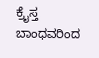ಕ್ರೈಸ್ತ ಬಾಂಧವರಿಂದ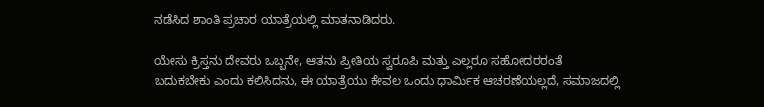ನಡೆಸಿದ ಶಾಂತಿ ಪ್ರಚಾರ ಯಾತ್ರೆಯಲ್ಲಿ ಮಾತನಾಡಿದರು.

ಯೇಸು ಕ್ರಿಸ್ತನು ದೇವರು ಒಬ್ಬನೇ, ಆತನು ಪ್ರೀತಿಯ ಸ್ವರೂಪಿ ಮತ್ತು ಎಲ್ಲರೂ ಸಹೋದರರಂತೆ ಬದುಕಬೇಕು ಎಂದು ಕಲಿಸಿದನು, ಈ ಯಾತ್ರೆಯು ಕೇವಲ ಒಂದು ಧಾರ್ಮಿಕ ಆಚರಣೆಯಲ್ಲದೆ, ಸಮಾಜದಲ್ಲಿ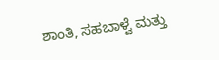ಶಾಂತಿ, ಸಹಬಾಳ್ವೆ ಮತ್ತು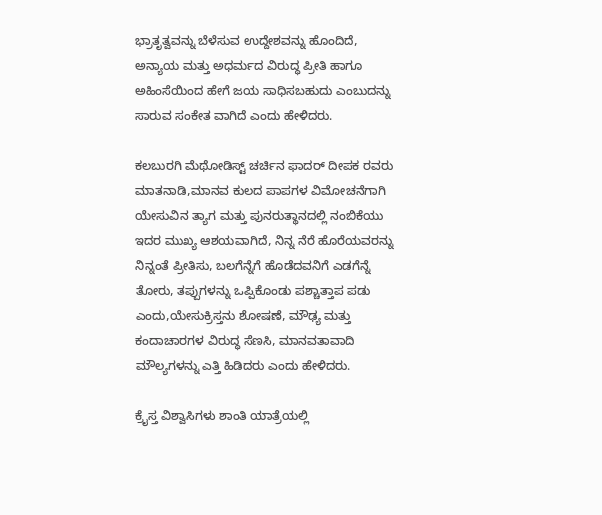ಭ್ರಾತೃತ್ವವನ್ನು ಬೆಳೆಸುವ ಉದ್ದೇಶವನ್ನು ಹೊಂದಿದೆ, ಅನ್ಯಾಯ ಮತ್ತು ಅಧರ್ಮದ ವಿರುದ್ಧ ಪ್ರೀತಿ ಹಾಗೂ ಅಹಿಂಸೆಯಿಂದ ಹೇಗೆ ಜಯ ಸಾಧಿಸಬಹುದು ಎಂಬುದನ್ನು ಸಾರುವ ಸಂಕೇತ ವಾಗಿದೆ ಎಂದು ಹೇಳಿದರು.

ಕಲಬುರಗಿ ಮೆಥೋಡಿಸ್ಟ್ ಚರ್ಚಿನ ಫಾದರ್ ದೀಪಕ ರವರು ಮಾತನಾಡಿ,ಮಾನವ ಕುಲದ ಪಾಪಗಳ ವಿಮೋಚನೆಗಾಗಿ ಯೇಸುವಿನ ತ್ಯಾಗ ಮತ್ತು ಪುನರುತ್ಥಾನದಲ್ಲಿ ನಂಬಿಕೆಯು ಇದರ ಮುಖ್ಯ ಆಶಯವಾಗಿದೆ, ನಿನ್ನ ನೆರೆ ಹೊರೆಯವರನ್ನು ನಿನ್ನಂತೆ ಪ್ರೀತಿಸು, ಬಲಗೆನ್ನೆಗೆ ಹೊಡೆದವನಿಗೆ ಎಡಗೆನ್ನೆ ತೋರು, ತಪ್ಪುಗಳನ್ನು ಒಪ್ಪಿಕೊಂಡು ಪಶ್ಚಾತ್ತಾಪ ಪಡು ಎಂದು,ಯೇಸುಕ್ರಿಸ್ತನು ಶೋಷಣೆ, ಮೌಢ್ಯ ಮತ್ತು ಕಂದಾಚಾರಗಳ ವಿರುದ್ಧ ಸೆಣಸಿ, ಮಾನವತಾವಾದಿ ಮೌಲ್ಯಗಳನ್ನು ಎತ್ತಿ ಹಿಡಿದರು ಎಂದು ಹೇಳಿದರು.

ಕ್ರೈಸ್ತ ವಿಶ್ವಾಸಿಗಳು ಶಾಂತಿ ಯಾತ್ರೆಯಲ್ಲಿ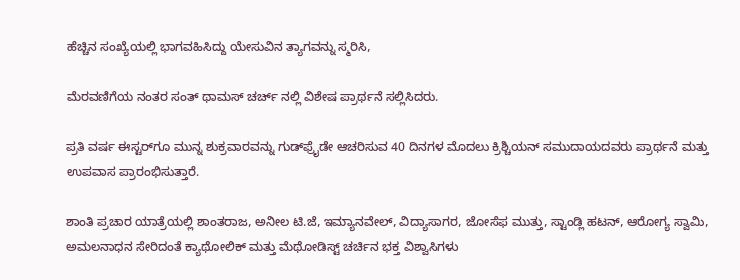ಹೆಚ್ಚಿನ ಸಂಖ್ಯೆಯಲ್ಲಿ ಭಾಗವಹಿಸಿದ್ದು ಯೇಸುವಿನ ತ್ಯಾಗವನ್ನು ಸ್ಮರಿಸಿ,

ಮೆರವಣಿಗೆಯ ನಂತರ ಸಂತ್ ಥಾಮಸ್ ಚರ್ಚ್ ನಲ್ಲಿ ವಿಶೇಷ ಪ್ರಾರ್ಥನೆ ಸಲ್ಲಿಸಿದರು.

ಪ್ರತಿ ವರ್ಷ ಈಸ್ಟರ್‌ಗೂ ಮುನ್ನ ಶುಕ್ರವಾರವನ್ನು ಗುಡ್‌ಫ್ರೈಡೇ ಆಚರಿಸುವ 40 ದಿನಗಳ ಮೊದಲು ಕ್ರಿಶ್ಚಿಯನ್ ಸಮುದಾಯದವರು ಪ್ರಾರ್ಥನೆ ಮತ್ತು ಉಪವಾಸ ಪ್ರಾರಂಭಿಸುತ್ತಾರೆ.

ಶಾಂತಿ ಪ್ರಚಾರ ಯಾತ್ರೆಯಲ್ಲಿ ಶಾಂತರಾಜ, ಅನೀಲ ಟಿ.ಜೆ, ಇಮ್ಯಾನವೇಲ್, ವಿದ್ಯಾಸಾಗರ, ಜೋಸೆಫ ಮುತ್ತು, ಸ್ಟಾಂಡ್ಲಿ ಹಟನ್, ಆರೋಗ್ಯ ಸ್ವಾಮಿ, ಅಮಲನಾಧನ ಸೇರಿದಂತೆ ಕ್ಯಾಥೋಲಿಕ್ ಮತ್ತು ಮೆಥೋಡಿಸ್ಟ್ ಚರ್ಚಿನ ಭಕ್ತ ವಿಶ್ವಾಸಿಗಳು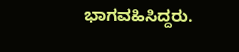ಭಾಗವಹಿಸಿದ್ದರು.